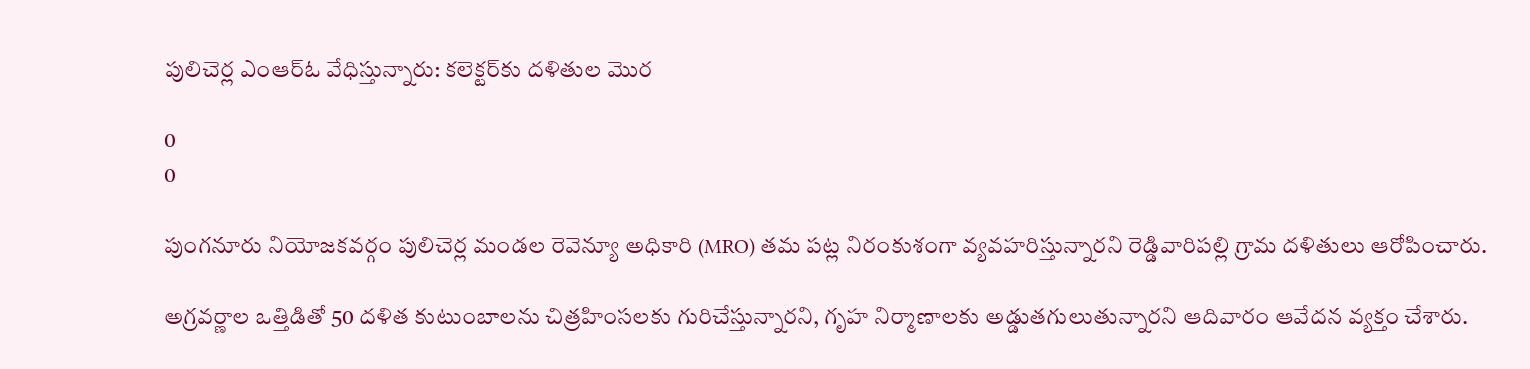పులిచెర్ల ఎంఆర్ఓ వేధిస్తున్నారు: కలెక్టర్‌కు దళితుల మొర

0
0

పుంగనూరు నియోజకవర్గం పులిచెర్ల మండల రెవెన్యూ అధికారి (MRO) తమ పట్ల నిరంకుశంగా వ్యవహరిస్తున్నారని రెడ్డివారిపల్లి గ్రామ దళితులు ఆరోపించారు.

అగ్రవర్ణాల ఒత్తిడితో 50 దళిత కుటుంబాలను చిత్రహింసలకు గురిచేస్తున్నారని, గృహ నిర్మాణాలకు అడ్డుతగులుతున్నారని ఆదివారం ఆవేదన వ్యక్తం చేశారు.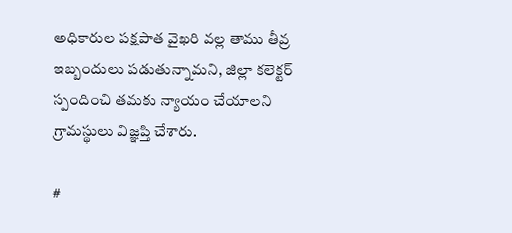అధికారుల పక్షపాత వైఖరి వల్ల తాము తీవ్ర ఇబ్బందులు పడుతున్నామని, జిల్లా కలెక్టర్ స్పందించి తమకు న్యాయం చేయాలని గ్రామస్థులు విజ్ఞప్తి చేశారు.

#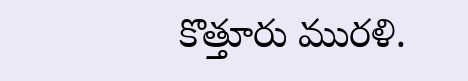కొత్తూరు మురళి.